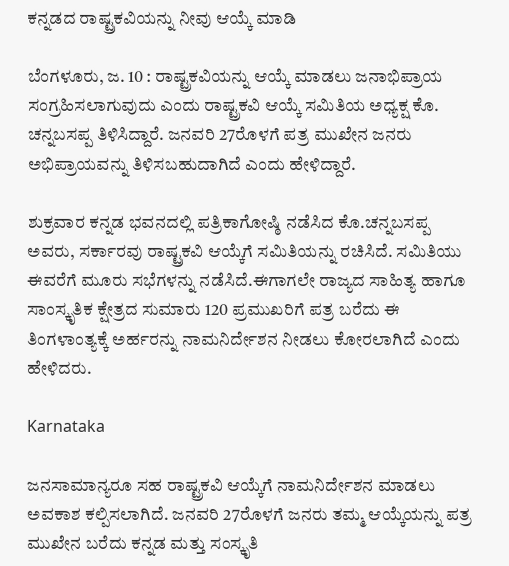ಕನ್ನಡದ ರಾಷ್ಟ್ರಕವಿಯನ್ನು ನೀವು ಆಯ್ಕೆ ಮಾಡಿ

ಬೆಂಗಳೂರು, ಜ. 10 : ರಾಷ್ಟ್ರಕವಿಯನ್ನು ಆಯ್ಕೆ ಮಾಡಲು ಜನಾಭಿಪ್ರಾಯ ಸಂಗ್ರಹಿಸಲಾಗುವುದು ಎಂದು ರಾಷ್ಟ್ರಕವಿ ಆಯ್ಕೆ ಸಮಿತಿಯ ಅಧ್ಯಕ್ಷ ಕೊ. ಚನ್ನಬಸಪ್ಪ ತಿಳಿಸಿದ್ದಾರೆ. ಜನವರಿ 27ರೊಳಗೆ ಪತ್ರ ಮುಖೇನ ಜನರು ಅಭಿಪ್ರಾಯವನ್ನು ತಿಳಿಸಬಹುದಾಗಿದೆ ಎಂದು ಹೇಳಿದ್ದಾರೆ.

ಶುಕ್ರವಾರ ಕನ್ನಡ ಭವನದಲ್ಲಿ ಪತ್ರಿಕಾಗೋಷ್ಠಿ ನಡೆಸಿದ ಕೊ.ಚನ್ನಬಸಪ್ಪ ಅವರು, ಸರ್ಕಾರವು ರಾಷ್ಟ್ರಕವಿ ಆಯ್ಕೆಗೆ ಸಮಿತಿಯನ್ನು ರಚಿಸಿದೆ. ಸಮಿತಿಯು ಈವರೆಗೆ ಮೂರು ಸಭೆಗಳನ್ನು ನಡೆಸಿದೆ.ಈಗಾಗಲೇ ರಾಜ್ಯದ ಸಾಹಿತ್ಯ ಹಾಗೂ ಸಾಂಸ್ಕೃತಿಕ ಕ್ಷೇತ್ರದ ಸುಮಾರು 120 ಪ್ರಮುಖರಿಗೆ ಪತ್ರ ಬರೆದು ಈ ತಿಂಗಳಾಂತ್ಯಕ್ಕೆ ಅರ್ಹರನ್ನು ನಾಮನಿರ್ದೇಶನ ನೀಡಲು ಕೋರಲಾಗಿದೆ ಎಂದು ಹೇಳಿದರು.

Karnataka

ಜನಸಾಮಾನ್ಯರೂ ಸಹ ರಾಷ್ಟ್ರಕವಿ ಆಯ್ಕೆಗೆ ನಾಮನಿರ್ದೇಶನ ಮಾಡಲು ಅವಕಾಶ ಕಲ್ಪಿಸಲಾಗಿದೆ. ಜನವರಿ 27ರೊಳಗೆ ಜನರು ತಮ್ಮ ಆಯ್ಕೆಯನ್ನು ಪತ್ರ ಮುಖೇನ ಬರೆದು ಕನ್ನಡ ಮತ್ತು ಸಂಸ್ಕೃತಿ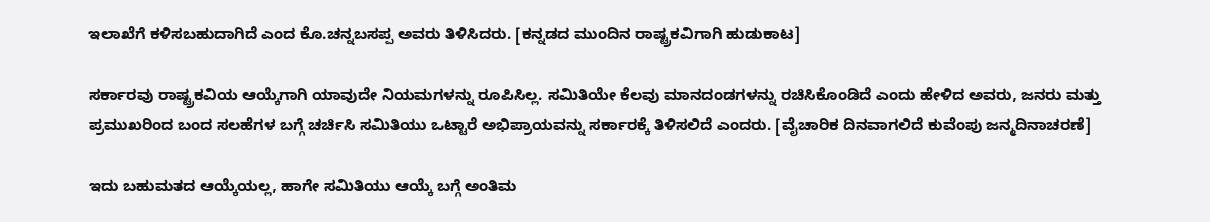ಇಲಾಖೆಗೆ ಕಳಿಸಬಹುದಾಗಿದೆ ಎಂದ ಕೊ.ಚನ್ನಬಸಪ್ಪ ಅವರು ತಿಳಿಸಿದರು. [ಕನ್ನಡದ ಮುಂದಿನ ರಾಷ್ಟ್ರಕವಿಗಾಗಿ ಹುಡುಕಾಟ]

ಸರ್ಕಾರವು ರಾಷ್ಟ್ರಕವಿಯ ಆಯ್ಕೆಗಾಗಿ ಯಾವುದೇ ನಿಯಮಗಳನ್ನು ರೂಪಿಸಿಲ್ಲ. ಸಮಿತಿಯೇ ಕೆಲವು ಮಾನದಂಡಗಳನ್ನು ರಚಿಸಿಕೊಂಡಿದೆ ಎಂದು ಹೇಳಿದ ಅವರು, ಜನರು ಮತ್ತು ಪ್ರಮುಖರಿಂದ ಬಂದ ಸಲಹೆಗಳ ಬಗ್ಗೆ ಚರ್ಚಿಸಿ ಸಮಿತಿಯು ಒಟ್ಟಾರೆ ಅಭಿಪ್ರಾಯವನ್ನು ಸರ್ಕಾರಕ್ಕೆ ತಿಳಿಸಲಿದೆ ಎಂದರು. [ವೈಚಾರಿಕ ದಿನವಾಗಲಿದೆ ಕುವೆಂಪು ಜನ್ಮದಿನಾಚರಣೆ]

ಇದು ಬಹುಮತದ ಆಯ್ಕೆಯಲ್ಲ, ಹಾಗೇ ಸಮಿತಿಯು ಆಯ್ಕೆ ಬಗ್ಗೆ ಅಂತಿಮ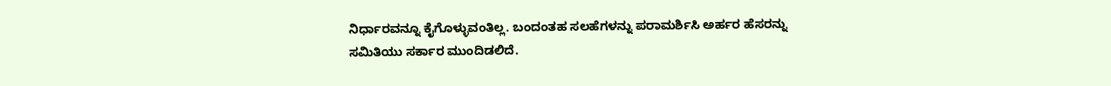ನಿರ್ಧಾರವನ್ನೂ ಕೈಗೊಳ್ಳುವಂತಿಲ್ಲ. ಬಂದಂತಹ ಸಲಹೆಗಳನ್ನು ಪರಾಮರ್ಶಿಸಿ ಅರ್ಹರ ಹೆಸರನ್ನು ಸಮಿತಿಯು ಸರ್ಕಾರ ಮುಂದಿಡಲಿದೆ.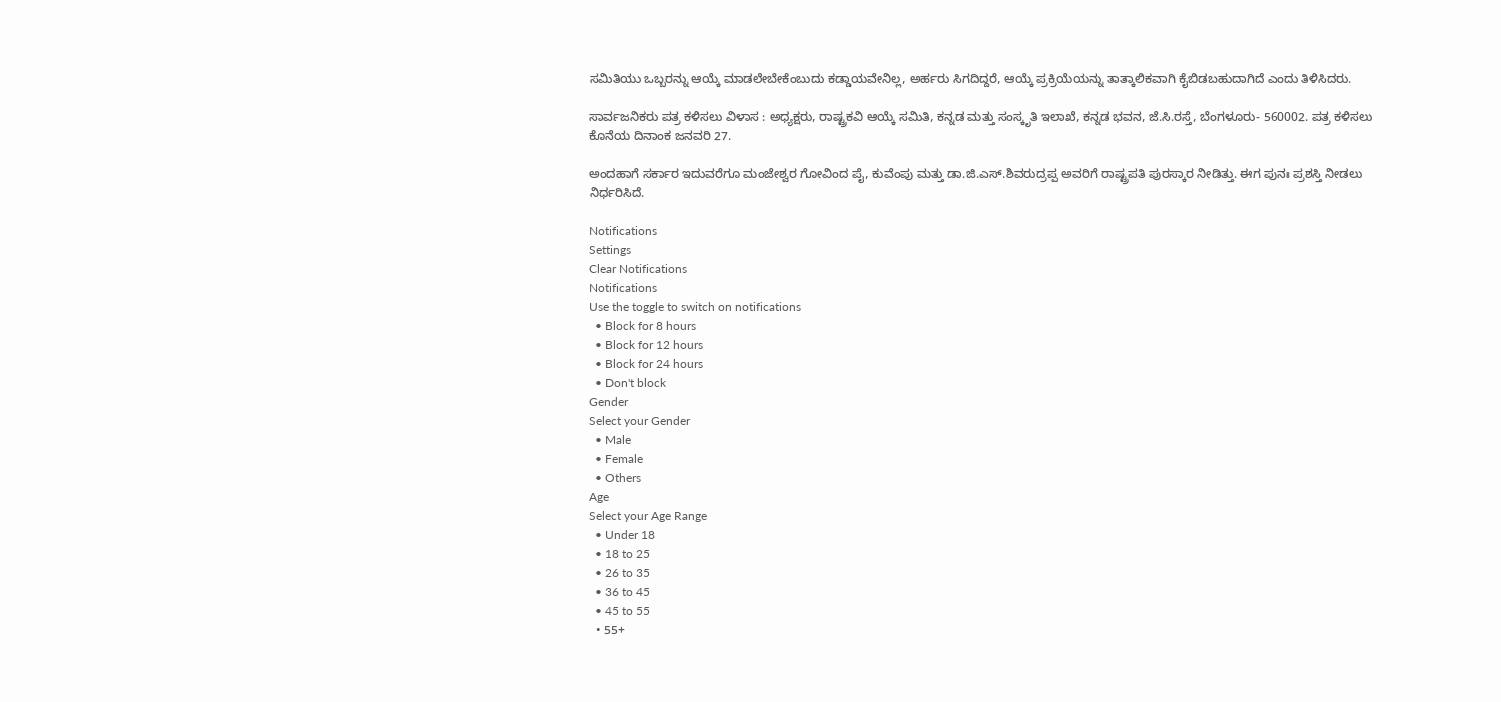ಸಮಿತಿಯು ಒಬ್ಬರನ್ನು ಆಯ್ಕೆ ಮಾಡಲೇಬೇಕೆಂಬುದು ಕಡ್ಡಾಯವೇನಿಲ್ಲ, ಅರ್ಹರು ಸಿಗದಿದ್ದರೆ, ಆಯ್ಕೆ ಪ್ರಕ್ರಿಯೆಯನ್ನು ತಾತ್ಕಾಲಿಕವಾಗಿ ಕೈಬಿಡಬಹುದಾಗಿದೆ ಎಂದು ತಿಳಿಸಿದರು.

ಸಾರ್ವಜನಿಕರು ಪತ್ರ ಕಳಿಸಲು ವಿಳಾಸ : ಅಧ್ಯಕ್ಷರು, ರಾಷ್ಟ್ರಕವಿ ಆಯ್ಕೆ ಸಮಿತಿ, ಕನ್ನಡ ಮತ್ತು ಸಂಸ್ಕೃತಿ ಇಲಾಖೆ, ಕನ್ನಡ ಭವನ, ಜೆ.ಸಿ.ರಸ್ತೆ, ಬೆಂಗಳೂರು- 560002. ಪತ್ರ ಕಳಿಸಲು ಕೊನೆಯ ದಿನಾಂಕ ಜನವರಿ 27.

ಅಂದಹಾಗೆ ಸರ್ಕಾರ ಇದುವರೆಗೂ ಮಂಜೇಶ್ವರ ಗೋವಿಂದ ಪೈ, ಕುವೆಂಪು ಮತ್ತು ಡಾ.ಜಿ.ಎಸ್‌.ಶಿವರುದ್ರಪ್ಪ ಅವರಿಗೆ ರಾಷ್ಟ್ರಪತಿ ಪುರಸ್ಕಾರ ನೀಡಿತ್ತು. ಈಗ ಪುನಃ ಪ್ರಶಸ್ತಿ ನೀಡಲು ನಿರ್ಧರಿಸಿದೆ.

Notifications
Settings
Clear Notifications
Notifications
Use the toggle to switch on notifications
  • Block for 8 hours
  • Block for 12 hours
  • Block for 24 hours
  • Don't block
Gender
Select your Gender
  • Male
  • Female
  • Others
Age
Select your Age Range
  • Under 18
  • 18 to 25
  • 26 to 35
  • 36 to 45
  • 45 to 55
  • 55+